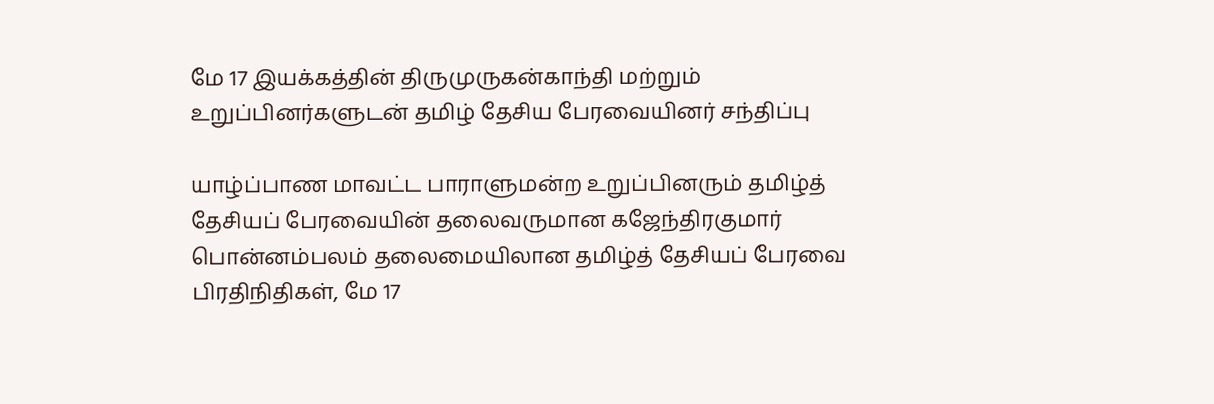மே 17 இயக்கத்தின் திருமுருகன்காந்தி மற்றும் உறுப்பினர்களுடன் தமிழ் தேசிய பேரவையினர் சந்திப்பு

யாழ்ப்பாண மாவட்ட பாராளுமன்ற உறுப்பினரும் தமிழ்த் தேசியப் பேரவையின் தலைவருமான கஜேந்திரகுமார் பொன்னம்பலம் தலைமையிலான தமிழ்த் தேசியப் பேரவை பிரதிநிதிகள், மே 17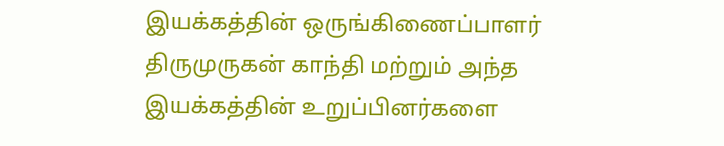இயக்கத்தின் ஒருங்கிணைப்பாளர் திருமுருகன் காந்தி மற்றும் அந்த இயக்கத்தின் உறுப்பினர்களை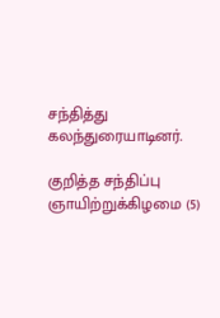சந்தித்து கலந்துரையாடினர்.

குறித்த சந்திப்பு ஞாயிற்றுக்கிழமை (5)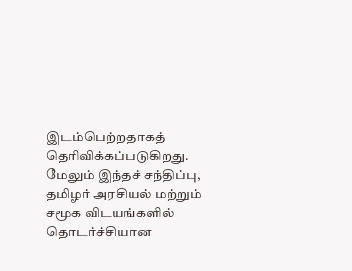இடம்பெற்றதாகத் தெரிவிக்கப்படுகிறது. மேலும் இந்தச் சந்திப்பு, தமிழர் அரசியல் மற்றும் சமூக விடயங்களில் தொடர்ச்சியான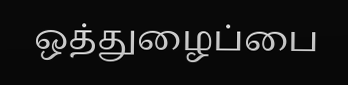ஒத்துழைப்பை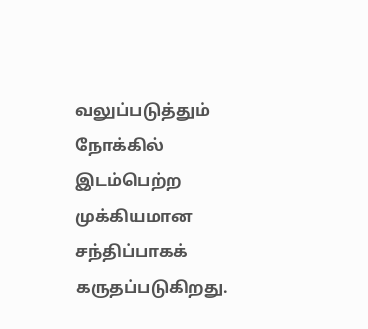வலுப்படுத்தும் நோக்கில் இடம்பெற்ற முக்கியமான சந்திப்பாகக் கருதப்படுகிறது.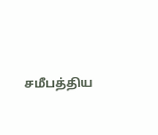சமீபத்திய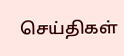செய்திகள்